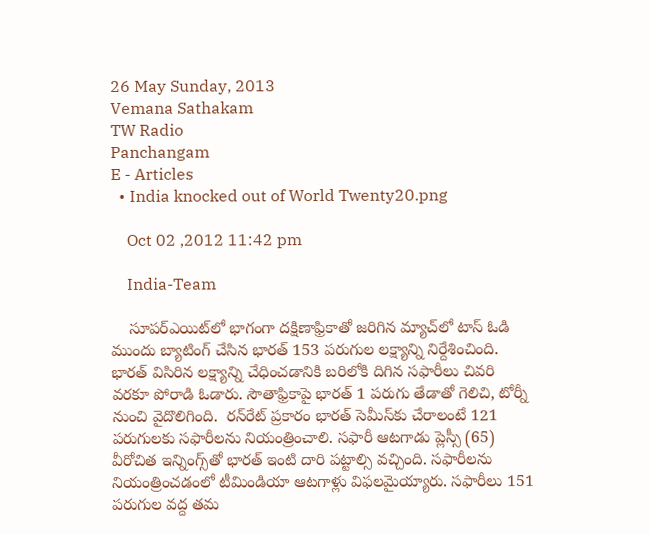26 May Sunday, 2013
Vemana Sathakam
TW Radio
Panchangam
E - Articles
  • India knocked out of World Twenty20.png

    Oct 02 ,2012 11:42 pm

    India-Team

    సూపర్‌ఎయిట్‌లో భాగంగా దక్షిణాఫ్రికాతో జరిగిన మ్యాచ్‌లో టాస్ ఓడి ముందు బ్యాటింగ్ చేసిన భారత్ 153 పరుగుల లక్ష్యాన్ని నిర్దేశించింది. భారత్ విసిరిన లక్ష్యాన్ని చేధించడానికి బరిలోకి దిగిన సఫారీలు చివరి వరకూ పోరాడి ఓడారు. సౌతాఫ్రికాపై భారత్ 1 పరుగు తేడాతో గెలిచి, టోర్నీ నుంచి వైదొలిగింది.  రన్‌రేట్ ప్రకారం భారత్ సెమీస్‌కు చేరాలంటే 121 పరుగులకు సఫారీలను నియంత్రించాలి. సఫారీ ఆటగాడు ప్లెస్సీ (65) వీరోచిత ఇన్నింగ్స్‌తో భారత్ ఇంటి దారి పట్టాల్సి వచ్చింది. సఫారీలను నియంత్రించడంలో టీమిండియా ఆటగాళ్లు విఫలమైయ్యారు. సఫారీలు 151 పరుగుల వద్ద తమ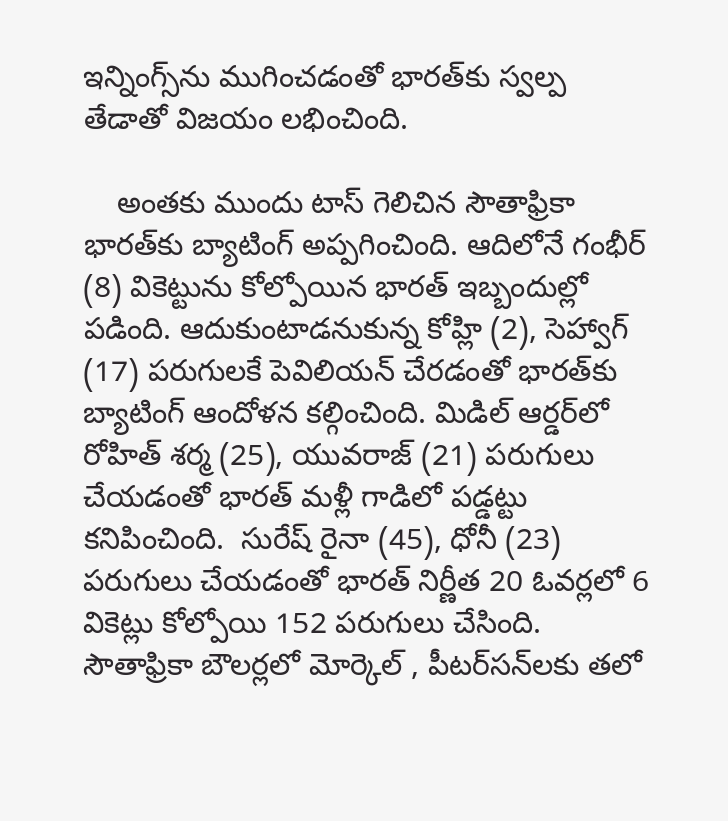ఇన్నింగ్స్‌ను ముగించడంతో భారత్‌కు స్వల్ప తేడాతో విజయం లభించింది.

    అంతకు ముందు టాస్ గెలిచిన సౌతాఫ్రికా భారత్‌కు బ్యాటింగ్ అప్పగించింది. ఆదిలోనే గంభీర్ (8) వికెట్టును కోల్పోయిన భారత్ ఇబ్బందుల్లో పడింది. ఆదుకుంటాడనుకున్న కోహ్లి (2), సెహ్వాగ్ (17) పరుగులకే పెవిలియన్ చేరడంతో భారత్‌కు బ్యాటింగ్ ఆందోళన కల్గించింది. మిడిల్ ఆర్డర్‌లో రోహిత్ శర్మ (25), యువరాజ్ (21) పరుగులు చేయడంతో భారత్ మళ్లీ గాడిలో పడ్డట్టు కనిపించింది.  సురేష్ రైనా (45), ధోనీ (23) పరుగులు చేయడంతో భారత్ నిర్ణీత 20 ఓవర్లలో 6 వికెట్లు కోల్పోయి 152 పరుగులు చేసింది. సౌతాఫ్రికా బౌలర్లలో మోర్కెల్ , పీటర్‌సన్‌లకు తలో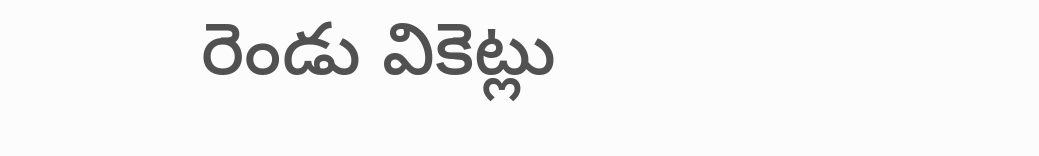రెండు వికెట్లు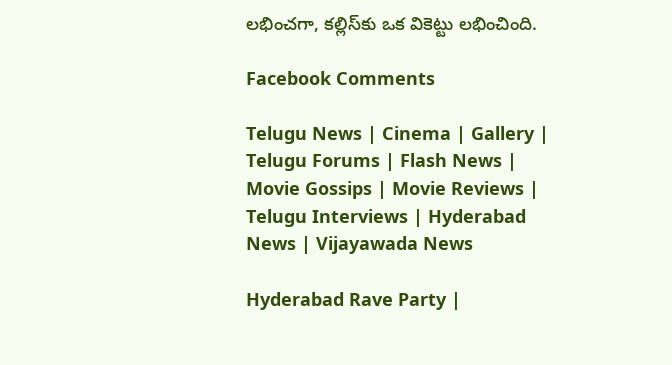లభించగా, కల్లిస్‌కు ఒక వికెట్టు లభించింది.

Facebook Comments

Telugu News | Cinema | Gallery | Telugu Forums | Flash News | Movie Gossips | Movie Reviews | Telugu Interviews | Hyderabad News | Vijayawada News

Hyderabad Rave Party |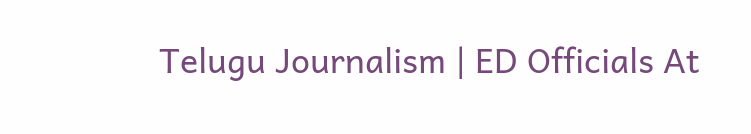Telugu Journalism | ED Officials At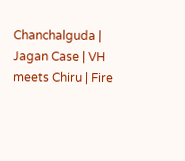Chanchalguda | Jagan Case | VH meets Chiru | Fire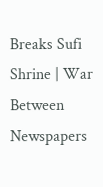Breaks Sufi Shrine | War Between Newspapers